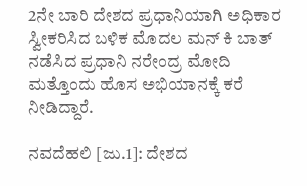2ನೇ ಬಾರಿ ದೇಶದ ಪ್ರಧಾನಿಯಾಗಿ ಅಧಿಕಾರ ಸ್ವೀಕರಿಸಿದ ಬಳಿಕ ಮೊದಲ ಮನ್ ಕಿ ಬಾತ್ ನಡೆಸಿದ ಪ್ರಧಾನಿ ನರೇಂದ್ರ ಮೋದಿ ಮತ್ತೊಂದು ಹೊಸ ಅಭಿಯಾನಕ್ಕೆ ಕರೆ ನೀಡಿದ್ದಾರೆ.

ನವದೆಹಲಿ [ಜು.1]: ದೇಶದ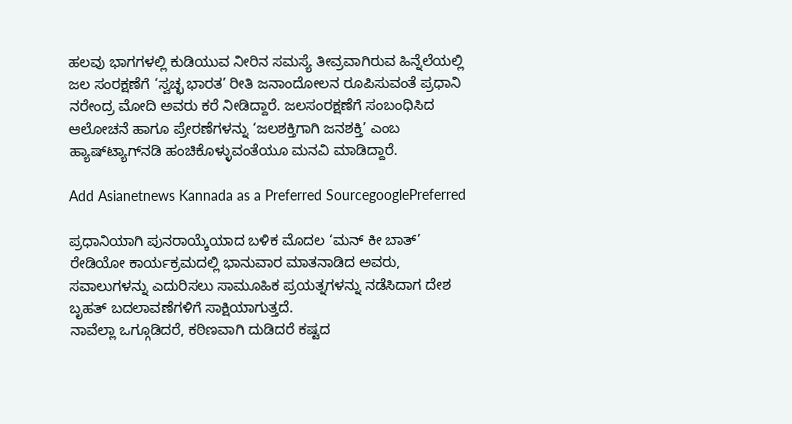ಹಲವು ಭಾಗಗಳಲ್ಲಿ ಕುಡಿಯುವ ನೀರಿನ ಸಮಸ್ಯೆ ತೀವ್ರವಾಗಿರುವ ಹಿನ್ನೆಲೆಯಲ್ಲಿ ಜಲ ಸಂರಕ್ಷಣೆಗೆ ‘ಸ್ವಚ್ಛ ಭಾರತ’ ರೀತಿ ಜನಾಂದೋಲನ ರೂಪಿಸುವಂತೆ ಪ್ರಧಾನಿ ನರೇಂದ್ರ ಮೋದಿ ಅವರು ಕರೆ ನೀಡಿದ್ದಾರೆ. ಜಲಸಂರಕ್ಷಣೆಗೆ ಸಂಬಂಧಿಸಿದ ಆಲೋಚನೆ ಹಾಗೂ ಪ್ರೇರಣೆಗಳನ್ನು ‘ಜಲಶಕ್ತಿಗಾಗಿ ಜನಶಕ್ತಿ’ ಎಂಬ ಹ್ಯಾಷ್‌ಟ್ಯಾಗ್‌ನಡಿ ಹಂಚಿಕೊಳ್ಳುವಂತೆಯೂ ಮನವಿ ಮಾಡಿದ್ದಾರೆ.

Add Asianetnews Kannada as a Preferred SourcegooglePreferred

ಪ್ರಧಾನಿಯಾಗಿ ಪುನರಾಯ್ಕೆಯಾದ ಬಳಿಕ ಮೊದಲ ‘ಮನ್ ಕೀ ಬಾತ್’ ರೇಡಿಯೋ ಕಾರ್ಯಕ್ರಮದಲ್ಲಿ ಭಾನುವಾರ ಮಾತನಾಡಿದ ಅವರು, ಸವಾಲುಗಳನ್ನು ಎದುರಿಸಲು ಸಾಮೂಹಿಕ ಪ್ರಯತ್ನಗಳನ್ನು ನಡೆಸಿದಾಗ ದೇಶ ಬೃಹತ್ ಬದಲಾವಣೆಗಳಿಗೆ ಸಾಕ್ಷಿಯಾಗುತ್ತದೆ.
ನಾವೆಲ್ಲಾ ಒಗ್ಗೂಡಿದರೆ, ಕಠಿಣವಾಗಿ ದುಡಿದರೆ ಕಷ್ಟದ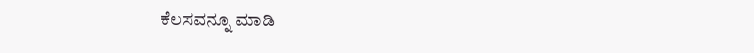ಕೆಲಸವನ್ನೂ ಮಾಡಿ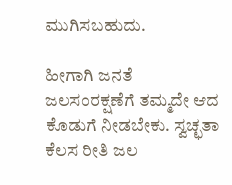ಮುಗಿಸಬಹುದು.

ಹೀಗಾಗಿ ಜನತೆ ಜಲಸಂರಕ್ಷಣೆಗೆ ತಮ್ಮದೇ ಆದ ಕೊಡುಗೆ ನೀಡಬೇಕು. ಸ್ವಚ್ಛತಾ ಕೆಲಸ ರೀತಿ ಜಲ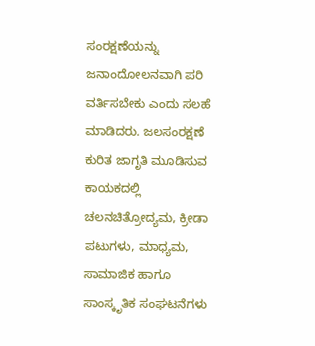ಸಂರಕ್ಷಣೆಯನ್ನು ಜನಾಂದೋಲನವಾಗಿ ಪರಿ ವರ್ತಿಸಬೇಕು ಎಂದು ಸಲಹೆ ಮಾಡಿದರು. ಜಲಸಂರಕ್ಷಣೆ ಕುರಿತ ಜಾಗೃತಿ ಮೂಡಿಸುವ ಕಾಯಕದಲ್ಲಿ ಚಲನಚಿತ್ರೋದ್ಯಮ, ಕ್ರೀಡಾ ಪಟುಗಳು, ಮಾಧ್ಯಮ, ಸಾಮಾಜಿಕ ಹಾಗೂ ಸಾಂಸ್ಕೃತಿಕ ಸಂಘಟನೆಗಳು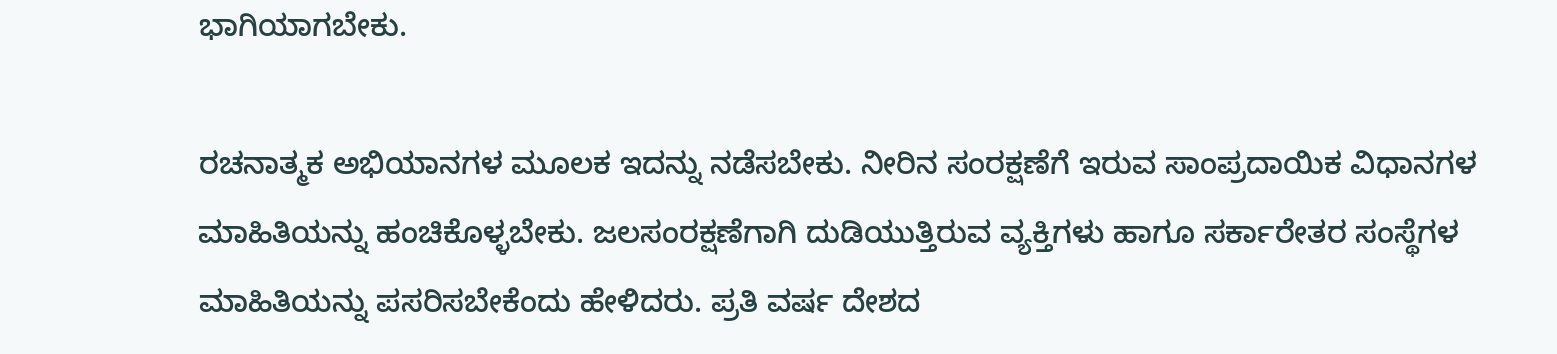ಭಾಗಿಯಾಗಬೇಕು.

ರಚನಾತ್ಮಕ ಅಭಿಯಾನಗಳ ಮೂಲಕ ಇದನ್ನು ನಡೆಸಬೇಕು. ನೀರಿನ ಸಂರಕ್ಷಣೆಗೆ ಇರುವ ಸಾಂಪ್ರದಾಯಿಕ ವಿಧಾನಗಳ ಮಾಹಿತಿಯನ್ನು ಹಂಚಿಕೊಳ್ಳಬೇಕು. ಜಲಸಂರಕ್ಷಣೆಗಾಗಿ ದುಡಿಯುತ್ತಿರುವ ವ್ಯಕ್ತಿಗಳು ಹಾಗೂ ಸರ್ಕಾರೇತರ ಸಂಸ್ಥೆಗಳ ಮಾಹಿತಿಯನ್ನು ಪಸರಿಸಬೇಕೆಂದು ಹೇಳಿದರು. ಪ್ರತಿ ವರ್ಷ ದೇಶದ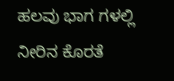ಹಲವು ಭಾಗ ಗಳಲ್ಲಿ ನೀರಿನ ಕೊರತೆ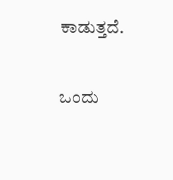ಕಾಡುತ್ತದೆ.

ಒಂದು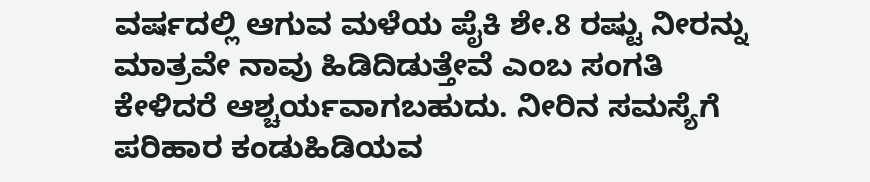ವರ್ಷದಲ್ಲಿ ಆಗುವ ಮಳೆಯ ಪೈಕಿ ಶೇ.8 ರಷ್ಟು ನೀರನ್ನು ಮಾತ್ರವೇ ನಾವು ಹಿಡಿದಿಡುತ್ತೇವೆ ಎಂಬ ಸಂಗತಿ ಕೇಳಿದರೆ ಆಶ್ಚರ್ಯವಾಗಬಹುದು. ನೀರಿನ ಸಮಸ್ಯೆಗೆ ಪರಿಹಾರ ಕಂಡುಹಿಡಿಯವ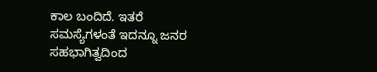ಕಾಲ ಬಂದಿದೆ. ಇತರೆ ಸಮಸ್ಯೆಗಳಂತೆ ಇದನ್ನೂ ಜನರ
ಸಹಭಾಗಿತ್ವದಿಂದ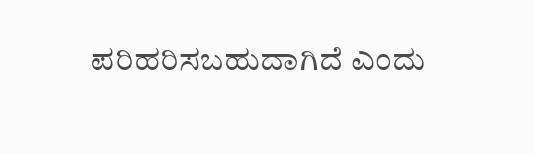ಪರಿಹರಿಸಬಹುದಾಗಿದೆ ಎಂದು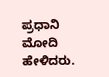ಪ್ರಧಾನಿ ಮೋದಿ ಹೇಳಿದರು.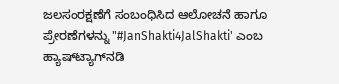ಜಲಸಂರಕ್ಷಣೆಗೆ ಸಂಬಂಧಿಸಿದ ಆಲೋಚನೆ ಹಾಗೂ ಪ್ರೇರಣೆಗಳನ್ನು "#JanShakti4JalShakti' ಎಂಬ ಹ್ಯಾಷ್‌ಟ್ಯಾಗ್‌ನಡಿ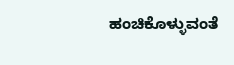ಹಂಚಿಕೊಳ್ಳುವಂತೆ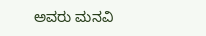ಅವರು ಮನವಿ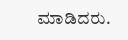ಮಾಡಿದರು.